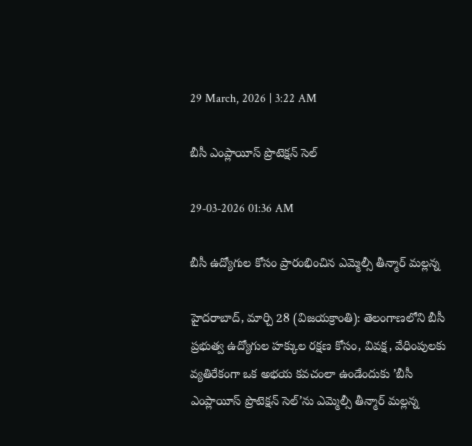29 March, 2026 | 3:22 AM

బీసీ ఎంప్లాయీస్ ప్రొటెక్షన్ సెల్

29-03-2026 01:36 AM

బీసీ ఉద్యోగుల కోసం ప్రారంభించిన ఎమ్మెల్సీ తీన్మార్ మల్లన్న

హైదరాబాద్, మార్చి 28 (విజయక్రాంతి): తెలంగాణలోని బీసీ ప్రభుత్వ ఉద్యోగుల హక్కుల రక్షణ కోసం, వివక్ష, వేధింపులకు వ్యతిరేకంగా ఒక అభయ కవచంలా ఉండేందుకు ’బీసీ ఎంప్లాయీస్ ప్రొటెక్షన్ సెల్’ను ఎమ్మెల్సీ తీన్మార్ మల్లన్న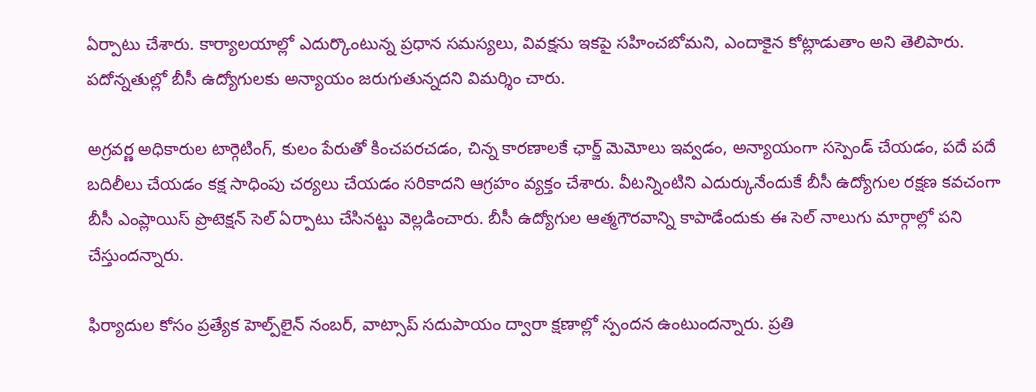ఏర్పాటు చేశారు. కార్యాలయాల్లో ఎదుర్కొంటున్న ప్రధాన సమస్యలు, వివక్షను ఇకపై సహించబోమని, ఎందాకైన కోట్లాడుతాం అని తెలిపారు. పదోన్నతుల్లో బీసీ ఉద్యోగులకు అన్యాయం జరుగుతున్నదని విమర్శిం చారు.

అగ్రవర్ణ అధికారుల టార్గెటింగ్, కులం పేరుతో కించపరచడం, చిన్న కారణాలకే ఛార్జ్ మెమోలు ఇవ్వడం, అన్యాయంగా సస్పెండ్ చేయడం, పదే పదే బదిలీలు చేయడం కక్ష సాధింపు చర్యలు చేయడం సరికాదని ఆగ్రహం వ్యక్తం చేశారు. వీటన్నింటిని ఎదుర్కునేందుకే బీసీ ఉద్యోగుల రక్షణ కవచంగా బీసీ ఎంప్లాయిస్ ప్రొటెక్షన్ సెల్ ఏర్పాటు చేసినట్టు వెల్లడించారు. బీసీ ఉద్యోగుల ఆత్మగౌరవాన్ని కాపాడేందుకు ఈ సెల్ నాలుగు మార్గాల్లో పని చేస్తుందన్నారు.

ఫిర్యాదుల కోసం ప్రత్యేక హెల్ప్‌లైన్ నంబర్, వాట్సాప్ సదుపాయం ద్వారా క్షణాల్లో స్పందన ఉంటుందన్నారు. ప్రతి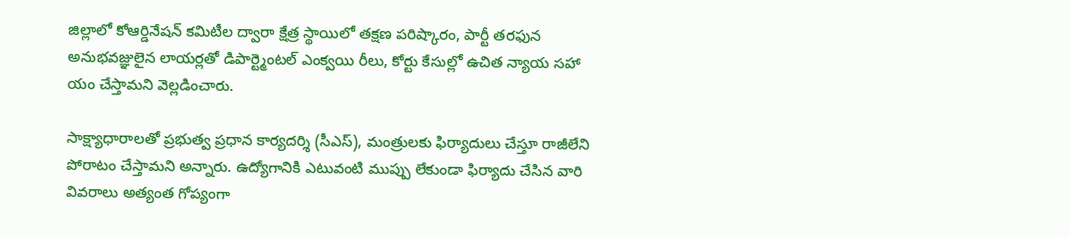జిల్లాలో కోఆర్డినేషన్ కమిటీల ద్వారా క్షేత్ర స్థాయిలో తక్షణ పరిష్కారం, పార్టీ తరఫున అనుభవజ్ఞులైన లాయర్లతో డిపార్ట్మెంటల్ ఎంక్వయి రీలు, కోర్టు కేసుల్లో ఉచిత న్యాయ సహా యం చేస్తామని వెల్లడించారు.

సాక్ష్యాధారాలతో ప్రభుత్వ ప్రధాన కార్యదర్శి (సీఎస్), మంత్రులకు ఫిర్యాదులు చేస్తూ రాజీలేని పోరాటం చేస్తామని అన్నారు. ఉద్యోగానికి ఎటువంటి ముప్పు లేకుండా ఫిర్యాదు చేసిన వారి వివరాలు అత్యంత గోప్యంగా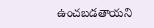ఉంచబడతాయని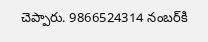చెప్పారు. 9866524314 నంబర్‌కి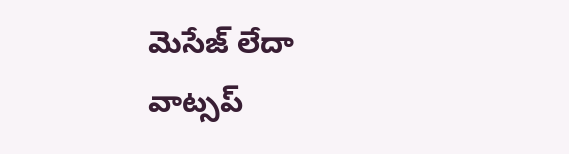మెసేజ్ లేదా వాట్సప్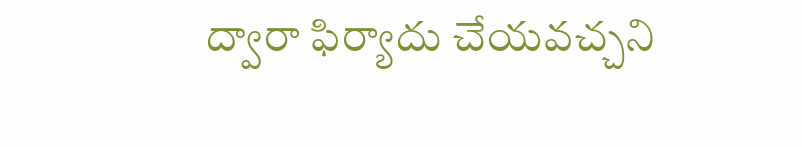ద్వారా ఫిర్యాదు చేయవచ్చని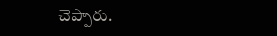చెప్పారు.